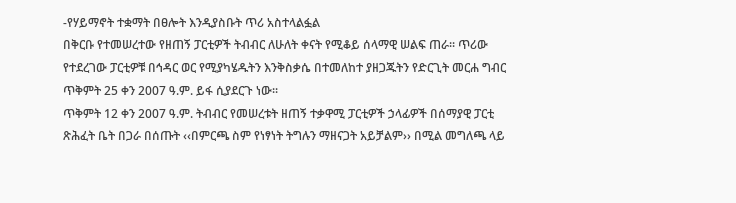-የሃይማኖት ተቋማት በፀሎት እንዲያስቡት ጥሪ አስተላልፏል
በቅርቡ የተመሠረተው የዘጠኝ ፓርቲዎች ትብብር ለሁለት ቀናት የሚቆይ ሰላማዊ ሠልፍ ጠራ፡፡ ጥሪው የተደረገው ፓርቲዎቹ በኅዳር ወር የሚያካሄዱትን እንቅስቃሴ በተመለከተ ያዘጋጁትን የድርጊት መርሐ ግብር ጥቅምት 25 ቀን 2007 ዓ.ም. ይፋ ሲያደርጉ ነው፡፡
ጥቅምት 12 ቀን 2007 ዓ.ም. ትብብር የመሠረቱት ዘጠኝ ተቃዋሚ ፓርቲዎች ኃላፊዎች በሰማያዊ ፓርቲ ጽሕፈት ቤት በጋራ በሰጡት ‹‹በምርጫ ስም የነፃነት ትግሉን ማዘናጋት አይቻልም›› በሚል መግለጫ ላይ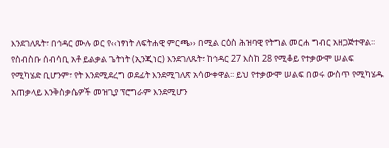እንደገለጹት፣ በኅዳር ሙሉ ወር የ‹‹ነፃነት ለፍትሐዊ ምርጫ›› በሚል ርዕስ ሕዝባዊ የትግል መርሐ ግብር አዘጋጅተዋል፡፡
የስብስቡ ሰብሳቢ አቶ ይልቃል ጌትነት (ኢንጂነር) እንደገለጹት፣ ከኅዳር 27 እስከ 28 የሚቆይ የተቃውሞ ሠልፍ የሚካሄድ ቢሆንም፣ የት እንደሚደረግ ወደፊት እንደሚገለጽ አሳውቀዋል፡፡ ይህ የተቃውሞ ሠልፍ በወሩ ውስጥ የሚካሄዱ አጠቃላይ እንቅስቃሴዎች መዝጊያ ፕሮግራም እንደሚሆን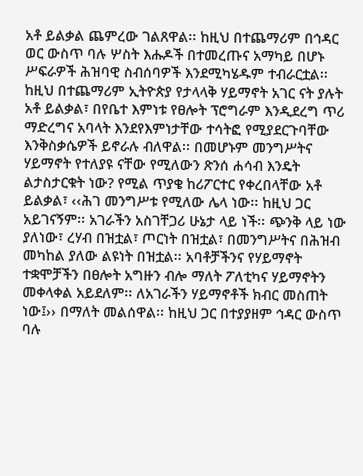አቶ ይልቃል ጨምረው ገልጸዋል፡፡ ከዚህ በተጨማሪም በኅዳር ወር ውስጥ ባሉ ሦስት እሑዶች በተመረጡና አማካይ በሆኑ ሥፍራዎች ሕዝባዊ ስብሰባዎች እንደሚካሄዱም ተብራርቷል፡፡ ከዚህ በተጨማሪም ኢትዮጵያ የታላላቅ ሃይማኖት አገር ናት ያሉት አቶ ይልቃል፣ በየቤተ እምነቱ የፀሎት ፕሮግራም እንዲደረግ ጥሪ ማድረግና አባላት እንደየእምነታቸው ተሳትፎ የሚያደርጉባቸው እንቅስቃሴዎች ይኖራሉ ብለዋል፡፡ በመሆኑም መንግሥትና ሃይማኖት የተለያዩ ናቸው የሚለውን ጽንሰ ሐሳብ እንዴት ልታስታርቁት ነው? የሚል ጥያቄ ከሪፖርተር የቀረበላቸው አቶ ይልቃል፣ ‹‹ሕገ መንግሥቱ የሚለው ሌላ ነው፡፡ ከዚህ ጋር አይገናኝም፡፡ አገራችን አስገቸጋሪ ሁኔታ ላይ ነች፡፡ ጭንቅ ላይ ነው ያለነው፣ ረሃብ በዝቷል፣ ጦርነት በዝቷል፣ በመንግሥትና በሕዝብ መካከል ያለው ልዩነት በዝቷል፡፡ አባቶቻችንና የሃይማኖት ተቋሞቻችን በፀሎት አግዙን ብሎ ማለት ፖለቲካና ሃይማኖትን መቀላቀል አይደለም፡፡ ለአገራችን ሃይማኖቶች ክብር መስጠት ነው፤›› በማለት መልሰዋል፡፡ ከዚህ ጋር በተያያዘም ኅዳር ውስጥ ባሉ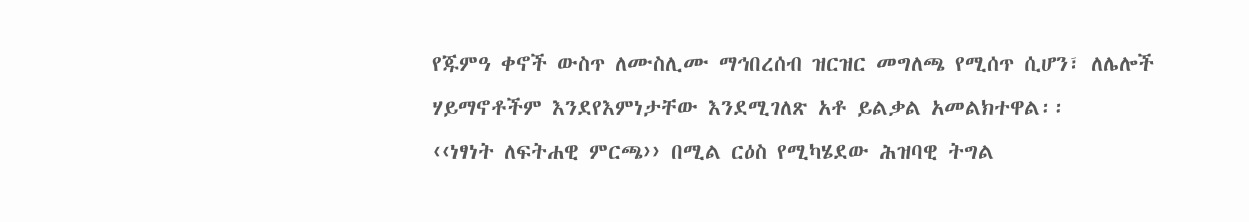የጁምዓ ቀኖች ውስጥ ለሙስሊሙ ማኅበረሰብ ዝርዝር መግለጫ የሚሰጥ ሲሆን፣ ለሌሎች ሃይማኖቶችም እንደየእምነታቸው እንደሚገለጽ አቶ ይልቃል አመልክተዋል፡፡
‹‹ነፃነት ለፍትሐዊ ምርጫ›› በሚል ርዕስ የሚካሄደው ሕዝባዊ ትግል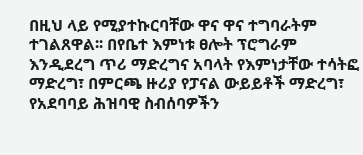በዚህ ላይ የሚያተኩርባቸው ዋና ዋና ተግባራትም ተገልጸዋል፡፡ በየቤተ እምነቱ ፀሎት ፕሮግራም እንዲደረግ ጥሪ ማድረግና አባላት የእምነታቸው ተሳትፎ ማድረግ፣ በምርጫ ዙሪያ የፓናል ውይይቶች ማድረግ፣ የአደባባይ ሕዝባዊ ስብሰባዎችን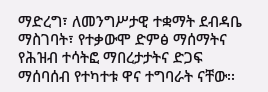ማድረግ፣ ለመንግሥታዊ ተቋማት ደብዳቤ ማስገባት፣ የተቃውሞ ድምፅ ማሰማትና የሕዝብ ተሳትፎ ማበረታታትና ድጋፍ ማሰባሰብ የተካተቱ ዋና ተግባራት ናቸው፡፡